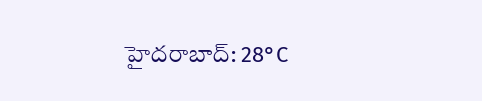హైదరాబాద్: 28°C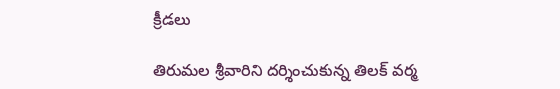క్రీడలు

తిరుమల శ్రీవారిని దర్శించుకున్న తిలక్ వర్మ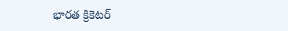భారత క్రికెటర్‌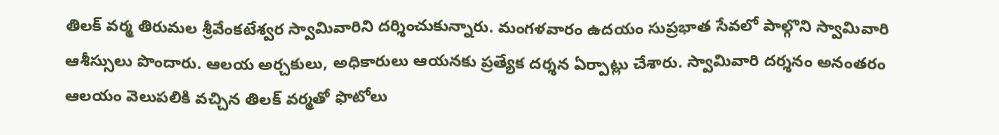తిలక్ వర్మ తిరుమల శ్రీవేంకటేశ్వర స్వామివారిని దర్శించుకున్నారు. మంగళవారం ఉదయం సుప్రభాత సేవలో పాల్గొని స్వామివారి ఆశీస్సులు పొందారు. ఆలయ అర్చకులు, అధికారులు ఆయనకు ప్రత్యేక దర్శన ఏర్పాట్లు చేశారు. స్వామివారి దర్శనం అనంతరం ఆలయం వెలుపలికి వచ్చిన తిలక్ వర్మతో ఫొటోలు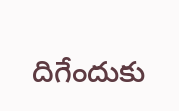దిగేందుకు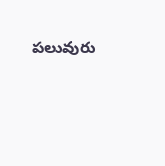పలువురు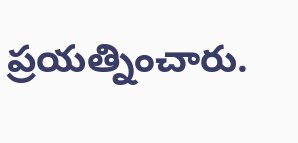ప్రయత్నించారు.